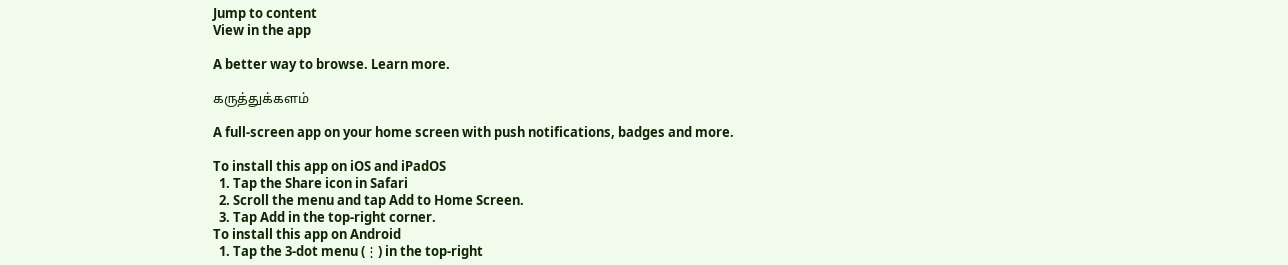Jump to content
View in the app

A better way to browse. Learn more.

கருத்துக்களம்

A full-screen app on your home screen with push notifications, badges and more.

To install this app on iOS and iPadOS
  1. Tap the Share icon in Safari
  2. Scroll the menu and tap Add to Home Screen.
  3. Tap Add in the top-right corner.
To install this app on Android
  1. Tap the 3-dot menu (⋮) in the top-right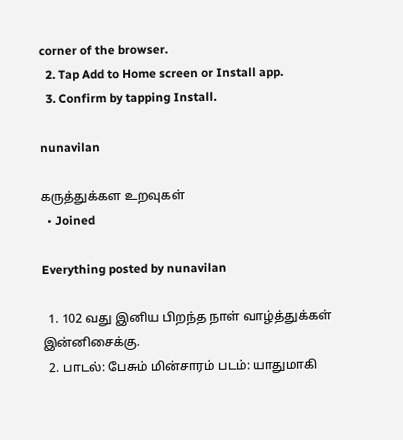corner of the browser.
  2. Tap Add to Home screen or Install app.
  3. Confirm by tapping Install.

nunavilan

கருத்துக்கள உறவுகள்
  • Joined

Everything posted by nunavilan

  1. 102 வது இனிய பிறந்த நாள் வாழ்த்துக்கள் இன்னிசைக்கு.
  2. பாடல்: பேசும் மின்சாரம் படம்: யாதுமாகி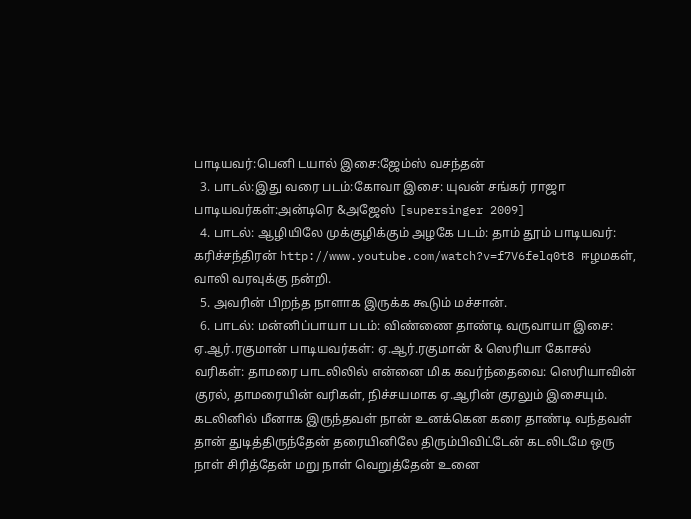பாடியவர்:பெனி டயால் இசை:ஜேம்ஸ் வசந்தன்
  3. பாடல்:இது வரை படம்:கோவா இசை: யுவன் சங்கர் ராஜா பாடியவர்கள்:அன்டிரெ &அஜேஸ் [supersinger 2009]
  4. பாடல்: ஆழியிலே முக்குழிக்கும் அழகே படம்: தாம் தூம் பாடியவர்: கரிச்சந்திரன் http://www.youtube.com/watch?v=f7V6felq0t8 ஈழமகள், வாலி வரவுக்கு நன்றி.
  5. அவரின் பிறந்த நாளாக இருக்க கூடும் மச்சான்.
  6. பாடல்: மன்னிப்பாயா படம்: விண்ணை தாண்டி வருவாயா இசை: ஏ.ஆர்.ரகுமான் பாடியவர்கள்: ஏ.ஆர்.ரகுமான் & ஸெரியா கோசல் வரிகள்: தாமரை பாடலிலில் என்னை மிக கவர்ந்தைவை: ஸெரியாவின் குரல், தாமரையின் வரிகள், நிச்சயமாக ஏ.ஆரின் குரலும் இசையும். கடலினில் மீனாக இருந்தவள் நான் உனக்கென கரை தாண்டி வந்தவள் தான் துடித்திருந்தேன் தரையினிலே திரும்பிவிட்டேன் கடலிடமே ஒரு நாள் சிரித்தேன் மறு நாள் வெறுத்தேன் உனை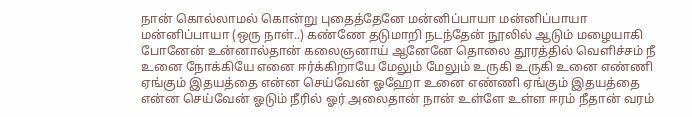நான் கொல்லாமல் கொன்று புதைத்தேனே மன்னிப்பாயா மன்னிப்பாயா மன்னிப்பாயா (ஒரு நாள்..) கண்ணே தடுமாறி நடந்தேன் நூலில் ஆடும் மழையாகி போனேன் உன்னால்தான் கலைஞனாய் ஆனேனே தொலை தூரத்தில் வெளிச்சம் நீ உனை நோக்கியே எனை ஈர்க்கிறாயே மேலும் மேலும் உருகி உருகி உனை எண்ணி ஏங்கும் இதயத்தை என்ன செய்வேன் ஓஹோ உனை எண்ணி ஏங்கும் இதயத்தை என்ன செய்வேன் ஓடும் நீரில் ஓர் அலைதான் நான் உள்ளே உள்ள ஈரம் நீதான் வரம்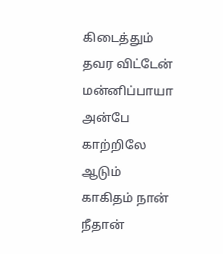கிடைத்தும் தவர விட்டேன் மன்னிப்பாயா அன்பே காற்றிலே ஆடும் காகிதம் நான் நீதான்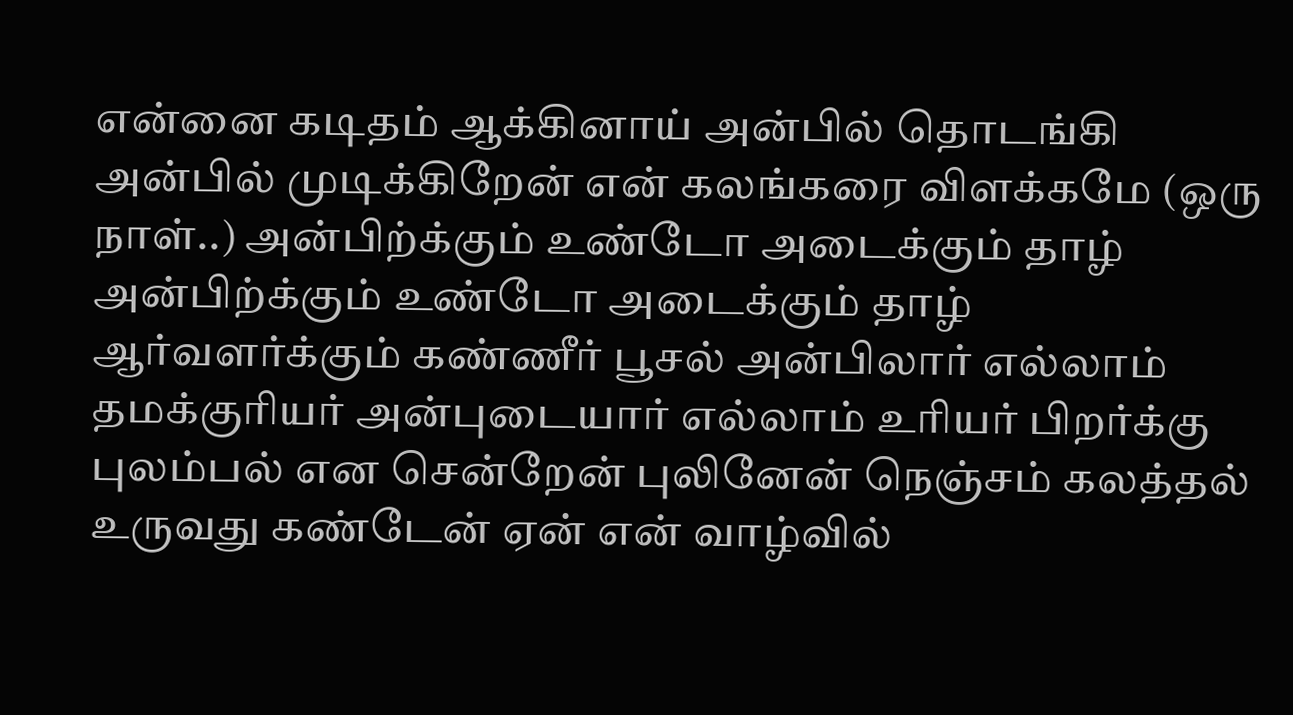என்னை கடிதம் ஆக்கினாய் அன்பில் தொடங்கி அன்பில் முடிக்கிறேன் என் கலங்கரை விளக்கமே (ஒரு நாள்..) அன்பிற்க்கும் உண்டோ அடைக்கும் தாழ் அன்பிற்க்கும் உண்டோ அடைக்கும் தாழ் ஆர்வளர்க்கும் கண்ணீர் பூசல் அன்பிலார் எல்லாம் தமக்குரியர் அன்புடையார் எல்லாம் உரியர் பிறர்க்கு புலம்பல் என சென்றேன் புலினேன் நெஞ்சம் கலத்தல் உருவது கண்டேன் ஏன் என் வாழ்வில்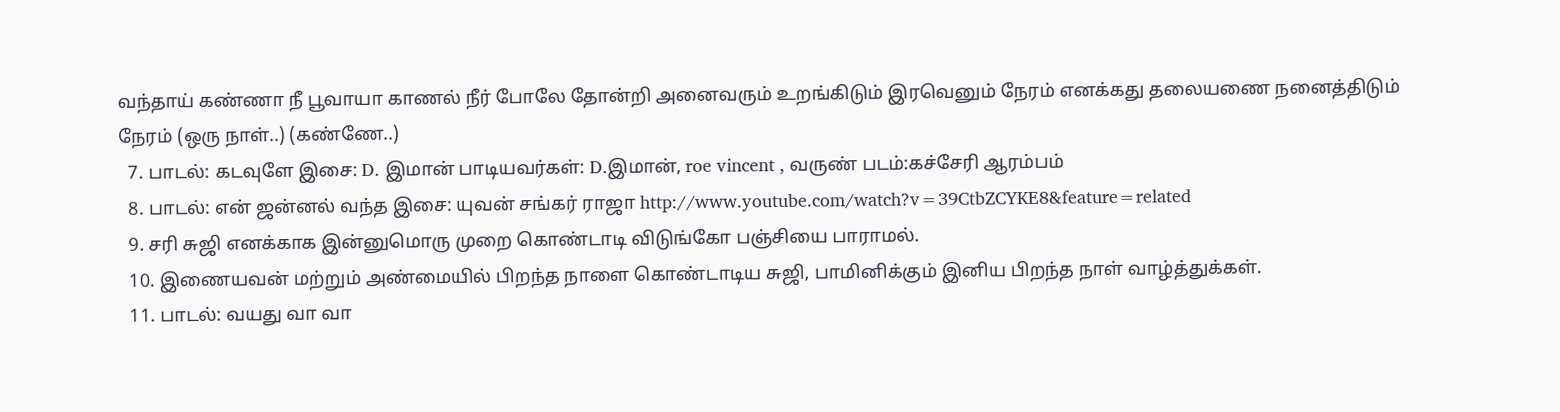வந்தாய் கண்ணா நீ பூவாயா காணல் நீர் போலே தோன்றி அனைவரும் உறங்கிடும் இரவெனும் நேரம் எனக்கது தலையணை நனைத்திடும் நேரம் (ஒரு நாள்..) (கண்ணே..)
  7. பாடல்: கடவுளே இசை: D. இமான் பாடியவர்கள்: D.இமான், roe vincent , வருண் படம்:கச்சேரி ஆரம்பம்
  8. பாடல்: என் ஜன்னல் வந்த இசை: யுவன் சங்கர் ராஜா http://www.youtube.com/watch?v=39CtbZCYKE8&feature=related
  9. சரி சுஜி எனக்காக இன்னுமொரு முறை கொண்டாடி விடுங்கோ பஞ்சியை பாராமல்.
  10. இணையவன் மற்றும் அண்மையில் பிறந்த நாளை கொண்டாடிய சுஜி, பாமினிக்கும் இனிய பிறந்த நாள் வாழ்த்துக்கள்.
  11. பாடல்: வயது வா வா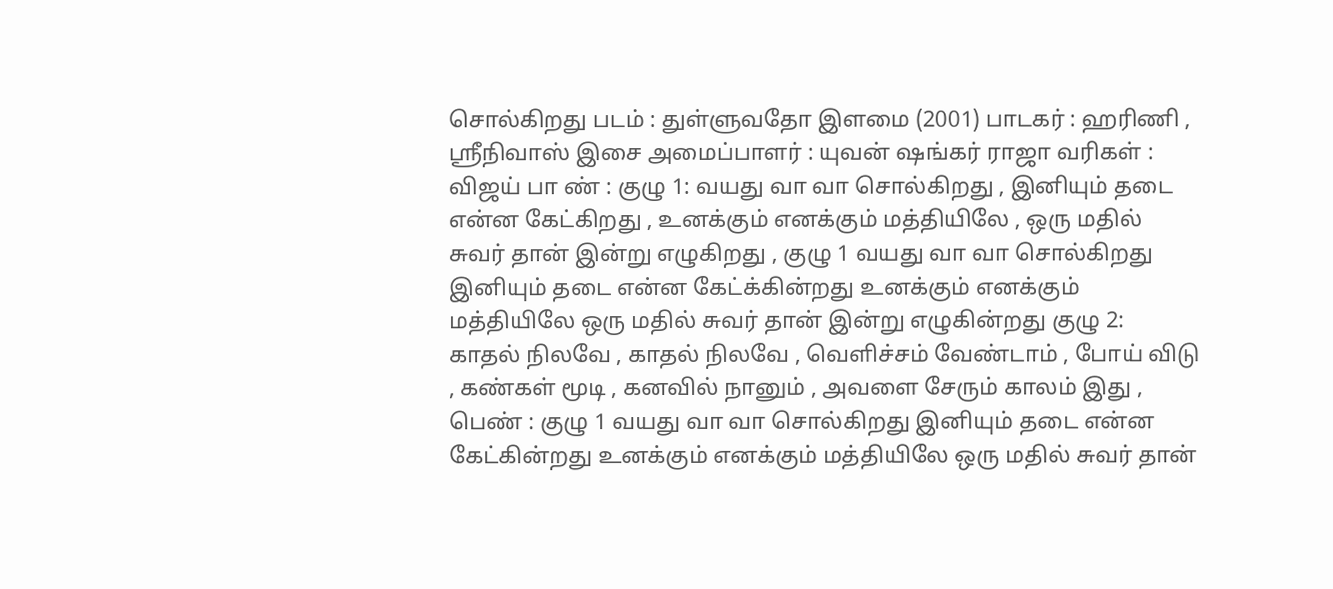சொல்கிறது படம் : துள்ளுவதோ இளமை (2001) பாடகர் : ஹரிணி , ஸ்ரீநிவாஸ் இசை அமைப்பாளர் : யுவன் ஷங்கர் ராஜா வரிகள் : விஜய் பா ண் : குழு 1: வயது வா வா சொல்கிறது , இனியும் தடை என்ன கேட்கிறது , உனக்கும் எனக்கும் மத்தியிலே , ஒரு மதில் சுவர் தான் இன்று எழுகிறது , குழு 1 வயது வா வா சொல்கிறது இனியும் தடை என்ன கேட்க்கின்றது உனக்கும் எனக்கும் மத்தியிலே ஒரு மதில் சுவர் தான் இன்று எழுகின்றது குழு 2: காதல் நிலவே , காதல் நிலவே , வெளிச்சம் வேண்டாம் , போய் விடு , கண்கள் மூடி , கனவில் நானும் , அவளை சேரும் காலம் இது , பெண் : குழு 1 வயது வா வா சொல்கிறது இனியும் தடை என்ன கேட்கின்றது உனக்கும் எனக்கும் மத்தியிலே ஒரு மதில் சுவர் தான்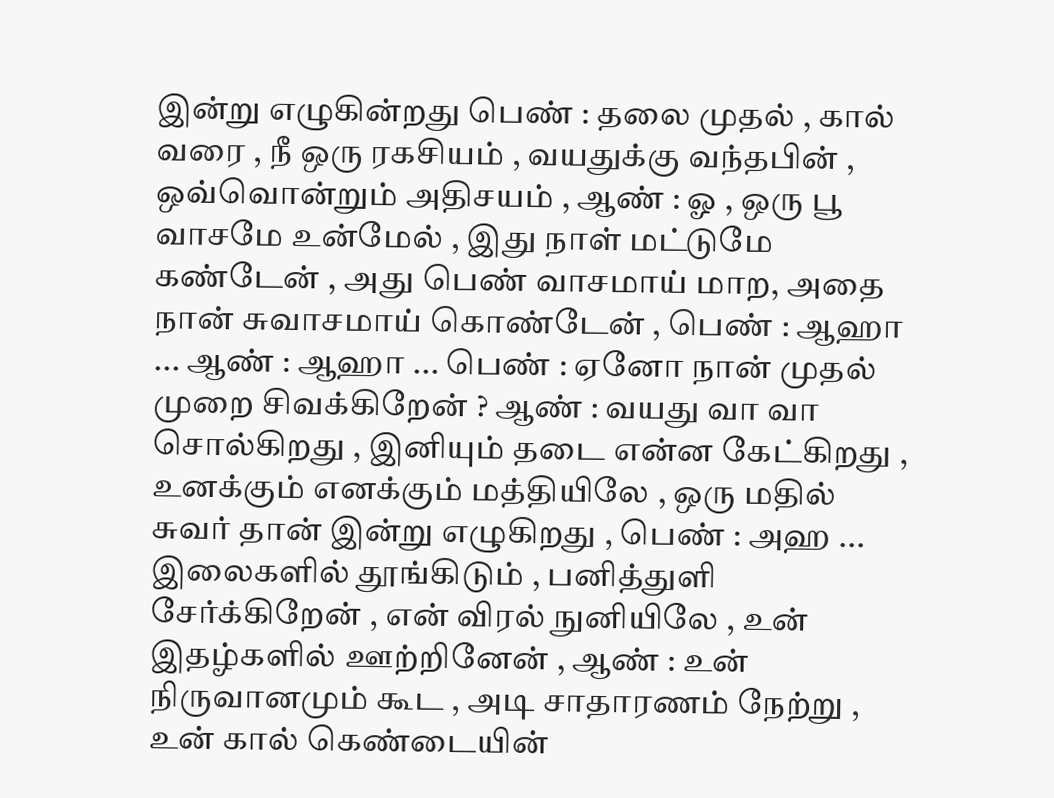இன்று எழுகின்றது பெண் : தலை முதல் , கால் வரை , நீ ஒரு ரகசியம் , வயதுக்கு வந்தபின் , ஒவ்வொன்றும் அதிசயம் , ஆண் : ஓ , ஒரு பூ வாசமே உன்மேல் , இது நாள் மட்டுமே கண்டேன் , அது பெண் வாசமாய் மாற, அதை நான் சுவாசமாய் கொண்டேன் , பெண் : ஆஹா ... ஆண் : ஆஹா ... பெண் : ஏனோ நான் முதல் முறை சிவக்கிறேன் ? ஆண் : வயது வா வா சொல்கிறது , இனியும் தடை என்ன கேட்கிறது , உனக்கும் எனக்கும் மத்தியிலே , ஒரு மதில் சுவர் தான் இன்று எழுகிறது , பெண் : அஹ ... இலைகளில் தூங்கிடும் , பனித்துளி சேர்க்கிறேன் , என் விரல் நுனியிலே , உன் இதழ்களில் ஊற்றினேன் , ஆண் : உன் நிருவானமும் கூட , அடி சாதாரணம் நேற்று , உன் கால் கெண்டையின்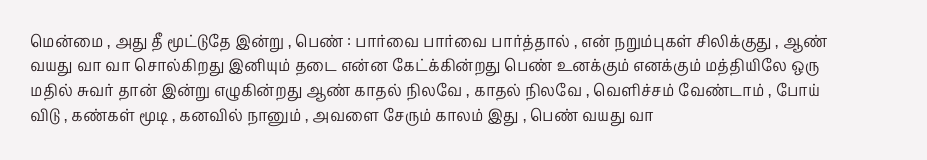மென்மை , அது தீ மூட்டுதே இன்று , பெண் : பார்வை பார்வை பார்த்தால் , என் நறும்புகள் சிலிக்குது , ஆண் வயது வா வா சொல்கிறது இனியும் தடை என்ன கேட்க்கின்றது பெண் உனக்கும் எனக்கும் மத்தியிலே ஒரு மதில் சுவர் தான் இன்று எழுகின்றது ஆண் காதல் நிலவே , காதல் நிலவே , வெளிச்சம் வேண்டாம் , போய் விடு , கண்கள் மூடி , கனவில் நானும் , அவளை சேரும் காலம் இது , பெண் வயது வா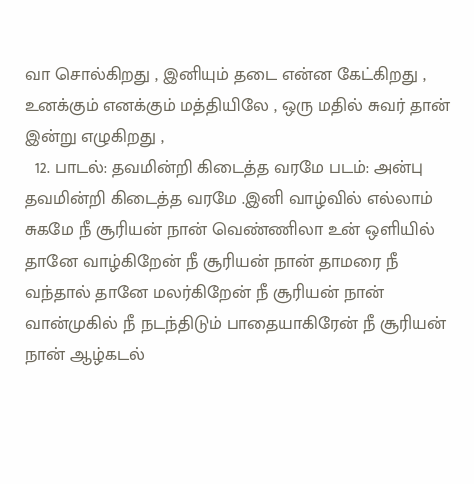வா சொல்கிறது , இனியும் தடை என்ன கேட்கிறது , உனக்கும் எனக்கும் மத்தியிலே , ஒரு மதில் சுவர் தான் இன்று எழுகிறது ,
  12. பாடல்: தவமின்றி கிடைத்த வரமே படம்: அன்பு தவமின்றி கிடைத்த வரமே .இனி வாழ்வில் எல்லாம் சுகமே நீ சூரியன் நான் வெண்ணிலா உன் ஒளியில் தானே வாழ்கிறேன் நீ சூரியன் நான் தாமரை நீ வந்தால் தானே மலர்கிறேன் நீ சூரியன் நான் வான்முகில் நீ நடந்திடும் பாதையாகிரேன் நீ சூரியன் நான் ஆழ்கடல்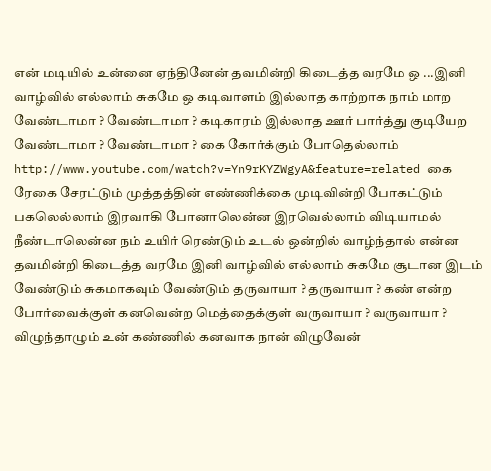என் மடியில் உன்னை ஏந்தினேன் தவமின்றி கிடைத்த வரமே ஒ ...இனி வாழ்வில் எல்லாம் சுகமே ஒ கடிவாளம் இல்லாத காற்றாக நாம் மாற வேண்டாமா ? வேண்டாமா ? கடிகாரம் இல்லாத ஊர் பார்த்து குடியேற வேண்டாமா ? வேண்டாமா ? கை கோர்க்கும் போதெல்லாம் http://www.youtube.com/watch?v=Yn9rKYZWgyA&feature=related கை ரேகை சேரட்டும் முத்தத்தின் எண்ணிக்கை முடிவின்றி போகட்டும் பகலெல்லாம் இரவாகி போனாலென்ன இரவெல்லாம் விடியாமல் நீண்டாலென்ன நம் உயிர் ரெண்டும் உடல் ஒன்றில் வாழ்ந்தால் என்ன தவமின்றி கிடைத்த வரமே இனி வாழ்வில் எல்லாம் சுகமே சூடான இடம் வேண்டும் சுகமாகவும் வேண்டும் தருவாயா ? தருவாயா ? கண் என்ற போர்வைக்குள் கனவென்ற மெத்தைக்குள் வருவாயா ? வருவாயா ? விழுந்தாழும் உன் கண்ணில் கனவாக நான் விழுவேன்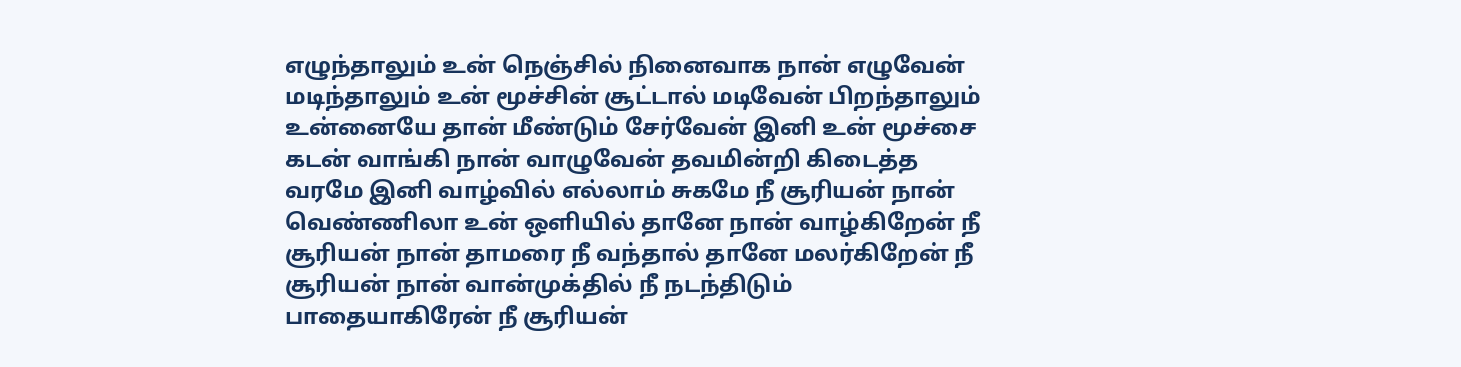எழுந்தாலும் உன் நெஞ்சில் நினைவாக நான் எழுவேன் மடிந்தாலும் உன் மூச்சின் சூட்டால் மடிவேன் பிறந்தாலும் உன்னையே தான் மீண்டும் சேர்வேன் இனி உன் மூச்சை கடன் வாங்கி நான் வாழுவேன் தவமின்றி கிடைத்த வரமே இனி வாழ்வில் எல்லாம் சுகமே நீ சூரியன் நான் வெண்ணிலா உன் ஒளியில் தானே நான் வாழ்கிறேன் நீ சூரியன் நான் தாமரை நீ வந்தால் தானே மலர்கிறேன் நீ சூரியன் நான் வான்முக்தில் நீ நடந்திடும் பாதையாகிரேன் நீ சூரியன்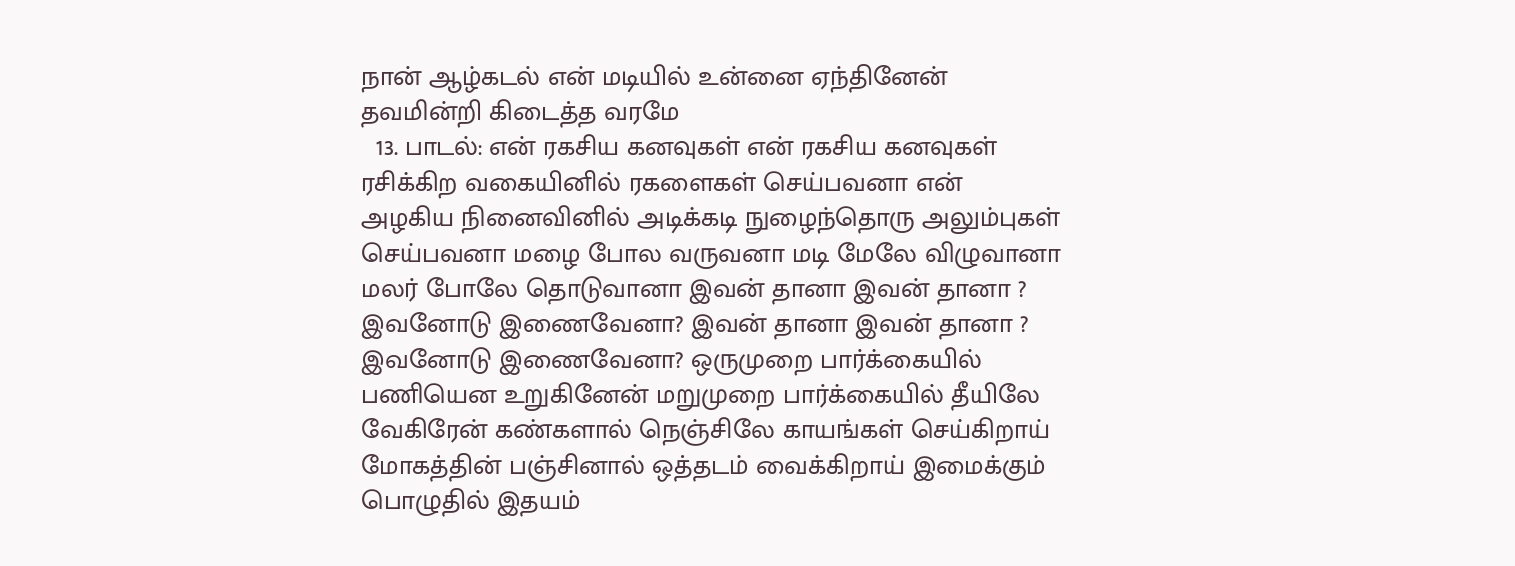நான் ஆழ்கடல் என் மடியில் உன்னை ஏந்தினேன் தவமின்றி கிடைத்த வரமே
  13. பாடல்: என் ரகசிய கனவுகள் என் ரகசிய கனவுகள் ரசிக்கிற வகையினில் ரகளைகள் செய்பவனா என் அழகிய நினைவினில் அடிக்கடி நுழைந்தொரு அலும்புகள் செய்பவனா மழை போல வருவனா மடி மேலே விழுவானா மலர் போலே தொடுவானா இவன் தானா இவன் தானா ? இவனோடு இணைவேனா? இவன் தானா இவன் தானா ? இவனோடு இணைவேனா? ஒருமுறை பார்க்கையில் பணியென உறுகினேன் மறுமுறை பார்க்கையில் தீயிலே வேகிரேன் கண்களால் நெஞ்சிலே காயங்கள் செய்கிறாய் மோகத்தின் பஞ்சினால் ஒத்தடம் வைக்கிறாய் இமைக்கும் பொழுதில் இதயம்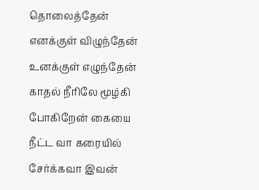தொலைத்தேன் எனக்குள் விழுந்தேன் உனக்குள் எழுந்தேன் காதல் நீரிலே மூழ்கி போகிறேன் கையை நீட்ட வா கரையில் சேர்க்கவா இவன்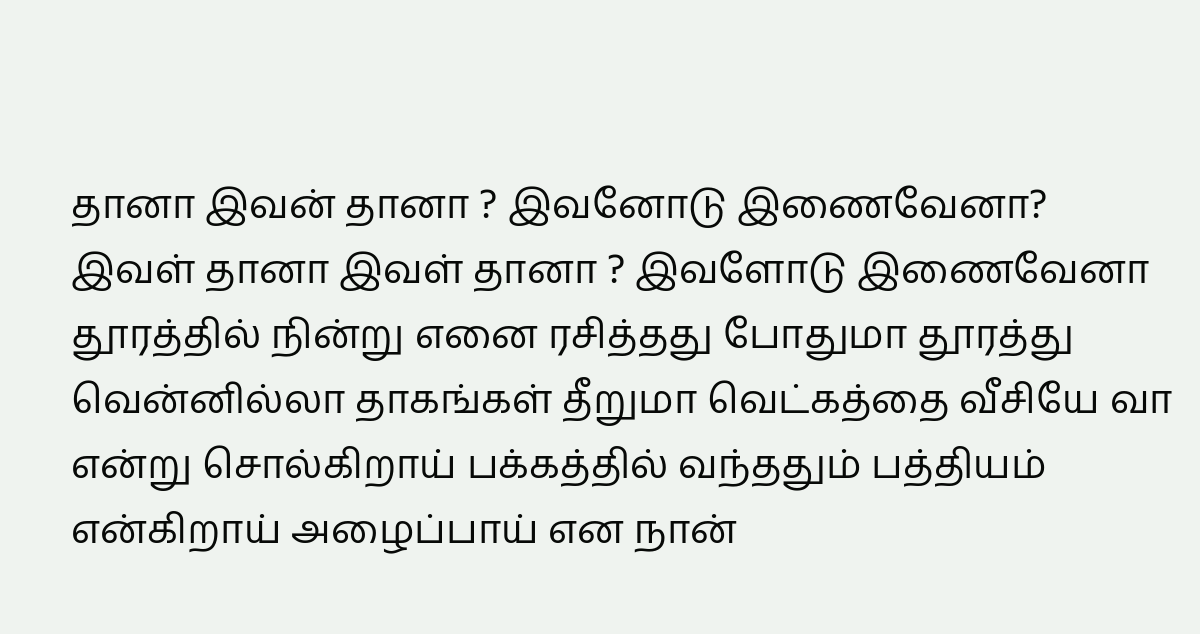தானா இவன் தானா ? இவனோடு இணைவேனா? இவள் தானா இவள் தானா ? இவளோடு இணைவேனா தூரத்தில் நின்று எனை ரசித்தது போதுமா தூரத்து வென்னில்லா தாகங்கள் தீறுமா வெட்கத்தை வீசியே வா என்று சொல்கிறாய் பக்கத்தில் வந்ததும் பத்தியம் என்கிறாய் அழைப்பாய் என நான்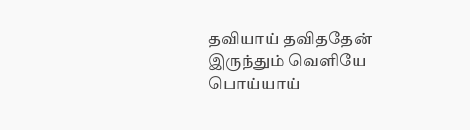தவியாய் தவிததேன் இருந்தும் வெளியே பொய்யாய்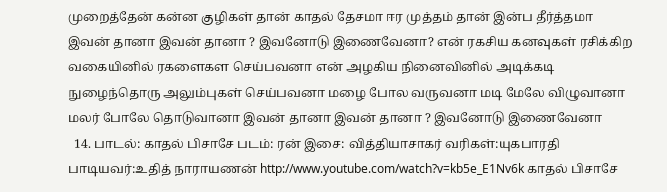முறைத்தேன் கன்ன குழிகள் தான் காதல் தேசமா ஈர முத்தம் தான் இன்ப தீர்த்தமா இவன் தானா இவன் தானா ? இவனோடு இணைவேனா? என் ரகசிய கனவுகள் ரசிக்கிற வகையினில் ரகளைகள செய்பவனா என் அழகிய நினைவினில் அடிக்கடி நுழைந்தொரு அலும்புகள் செய்பவனா மழை போல வருவனா மடி மேலே விழுவானா மலர் போலே தொடுவானா இவன் தானா இவன் தானா ? இவனோடு இணைவேனா
  14. பாடல்: காதல் பிசாசே படம்: ரன் இசை: வித்தியாசாகர் வரிகள்:யுகபாரதி பாடியவர்:உதித் நாராயணன் http://www.youtube.com/watch?v=kb5e_E1Nv6k காதல் பிசாசே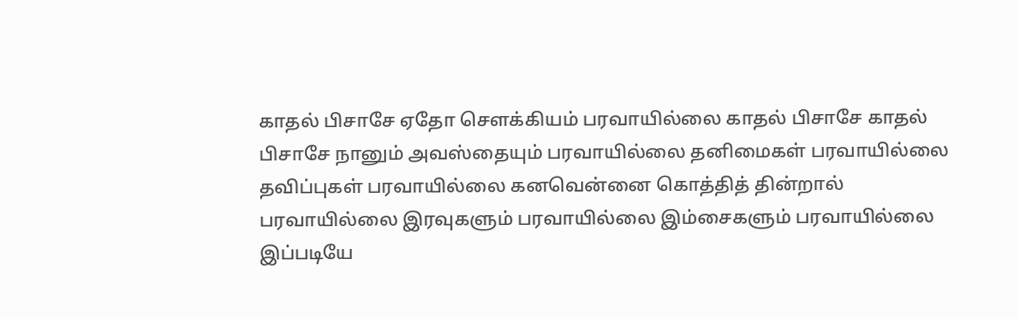காதல் பிசாசே ஏதோ சௌக்கியம் பரவாயில்லை காதல் பிசாசே காதல் பிசாசே நானும் அவஸ்தையும் பரவாயில்லை தனிமைகள் பரவாயில்லை தவிப்புகள் பரவாயில்லை கனவென்னை கொத்தித் தின்றால் பரவாயில்லை இரவுகளும் பரவாயில்லை இம்சைகளும் பரவாயில்லை இப்படியே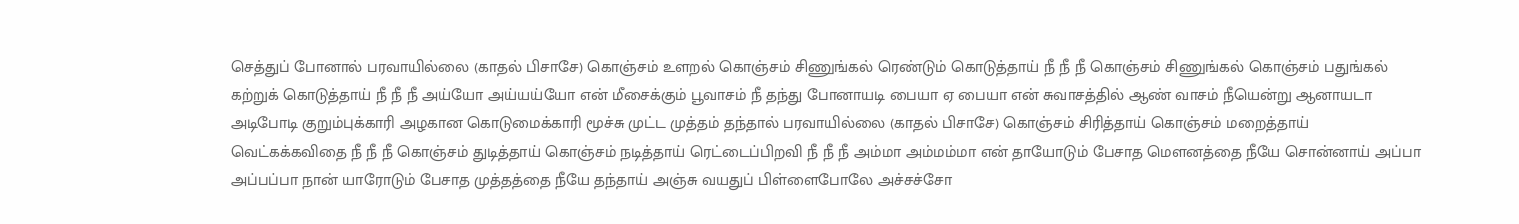செத்துப் போனால் பரவாயில்லை (காதல் பிசாசே) கொஞ்சம் உளறல் கொஞ்சம் சிணுங்கல் ரெண்டும் கொடுத்தாய் நீ நீ நீ கொஞ்சம் சிணுங்கல் கொஞ்சம் பதுங்கல் கற்றுக் கொடுத்தாய் நீ நீ நீ அய்யோ அய்யய்யோ என் மீசைக்கும் பூவாசம் நீ தந்து போனாயடி பையா ஏ பையா என் சுவாசத்தில் ஆண் வாசம் நீயென்று ஆனாயடா அடிபோடி குறும்புக்காரி அழகான கொடுமைக்காரி மூச்சு முட்ட முத்தம் தந்தால் பரவாயில்லை (காதல் பிசாசே) கொஞ்சம் சிரித்தாய் கொஞ்சம் மறைத்தாய் வெட்கக்கவிதை நீ நீ நீ கொஞ்சம் துடித்தாய் கொஞ்சம் நடித்தாய் ரெட்டைப்பிறவி நீ நீ நீ அம்மா அம்மம்மா என் தாயோடும் பேசாத மௌனத்தை நீயே சொன்னாய் அப்பா அப்பப்பா நான் யாரோடும் பேசாத முத்தத்தை நீயே தந்தாய் அஞ்சு வயதுப் பிள்ளைபோலே அச்சச்சோ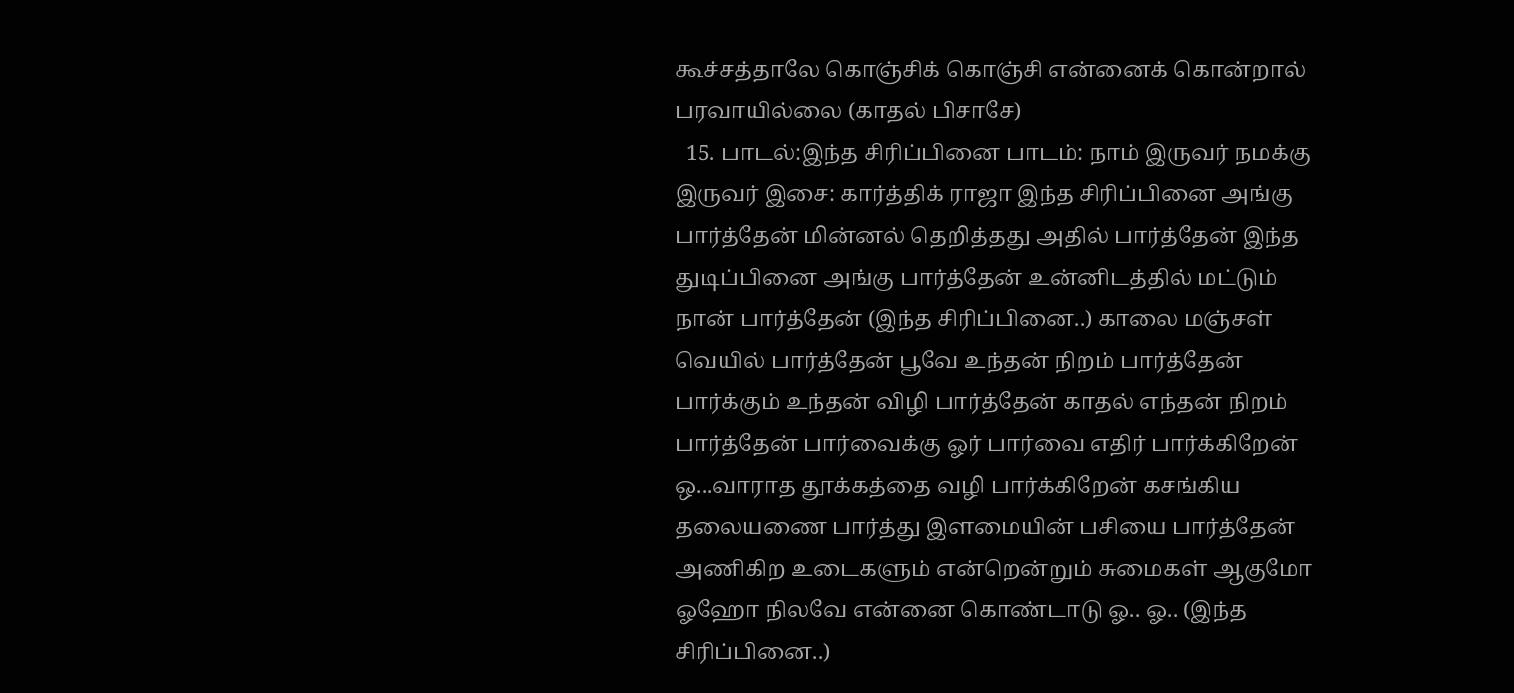கூச்சத்தாலே கொஞ்சிக் கொஞ்சி என்னைக் கொன்றால் பரவாயில்லை (காதல் பிசாசே)
  15. பாடல்:இந்த சிரிப்பினை பாடம்: நாம் இருவர் நமக்கு இருவர் இசை: கார்த்திக் ராஜா இந்த சிரிப்பினை அங்கு பார்த்தேன் மின்னல் தெறித்தது அதில் பார்த்தேன் இந்த துடிப்பினை அங்கு பார்த்தேன் உன்னிடத்தில் மட்டும் நான் பார்த்தேன் (இந்த சிரிப்பினை..) காலை மஞ்சள் வெயில் பார்த்தேன் பூவே உந்தன் நிறம் பார்த்தேன் பார்க்கும் உந்தன் விழி பார்த்தேன் காதல் எந்தன் நிறம் பார்த்தேன் பார்வைக்கு ஓர் பார்வை எதிர் பார்க்கிறேன் ஒ...வாராத தூக்கத்தை வழி பார்க்கிறேன் கசங்கிய தலையணை பார்த்து இளமையின் பசியை பார்த்தேன் அணிகிற உடைகளும் என்றென்றும் சுமைகள் ஆகுமோ ஓஹோ நிலவே என்னை கொண்டாடு ஓ.. ஓ.. (இந்த சிரிப்பினை..)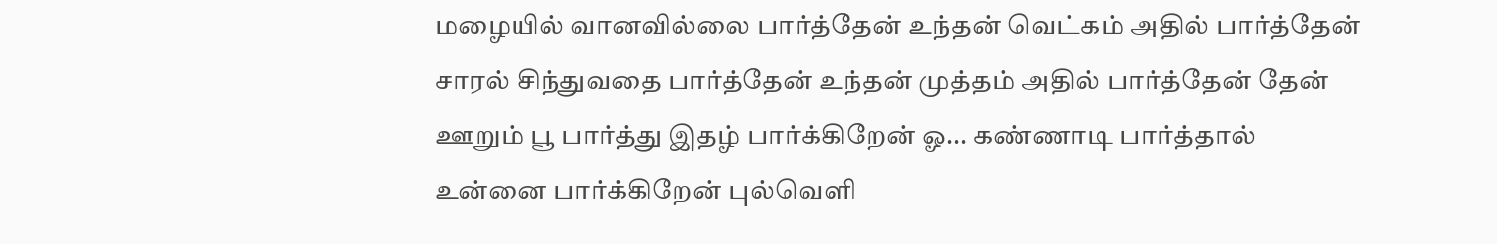மழையில் வானவில்லை பார்த்தேன் உந்தன் வெட்கம் அதில் பார்த்தேன் சாரல் சிந்துவதை பார்த்தேன் உந்தன் முத்தம் அதில் பார்த்தேன் தேன் ஊறும் பூ பார்த்து இதழ் பார்க்கிறேன் ஓ... கண்ணாடி பார்த்தால் உன்னை பார்க்கிறேன் புல்வெளி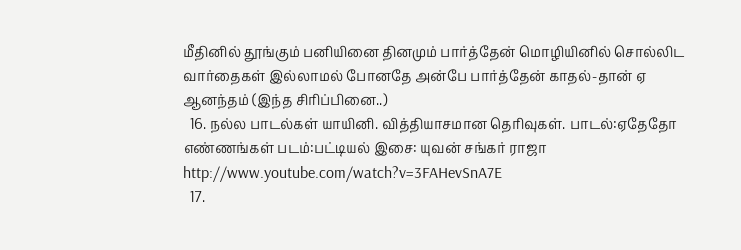மீதினில் தூங்கும் பனியினை தினமும் பார்த்தேன் மொழியினில் சொல்லிட வார்தைகள் இல்லாமல் போனதே அன்பே பார்த்தேன் காதல்-தான் ஏ ஆனந்தம் (இந்த சிரிப்பினை..)
  16. நல்ல பாடல்கள் யாயினி. வித்தியாசமான தெரிவுகள். பாடல்:ஏதேதோ எண்ணங்கள் படம்:பட்டியல் இசை: யுவன் சங்கர் ராஜா http://www.youtube.com/watch?v=3FAHevSnA7E
  17.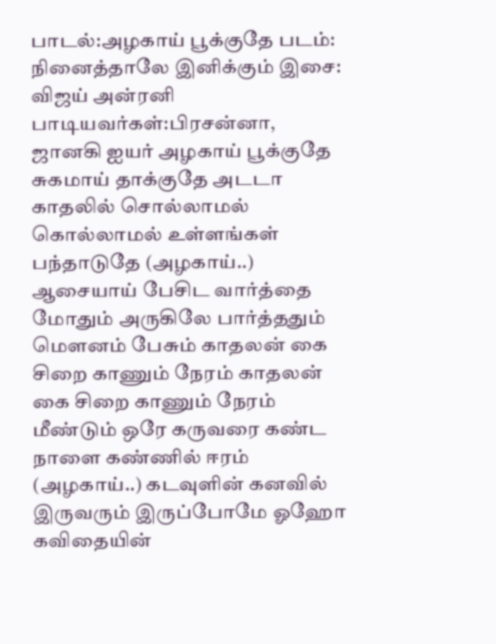பாடல்:அழகாய் பூக்குதே படம்: நினைத்தாலே இனிக்கும் இசை: விஜய் அன்ரனி பாடியவர்கள்:பிரசன்னா, ஜானகி ஐயர் அழகாய் பூக்குதே சுகமாய் தாக்குதே அடடா காதலில் சொல்லாமல் கொல்லாமல் உள்ளங்கள் பந்தாடுதே (அழகாய்..) ஆசையாய் பேசிட வார்த்தை மோதும் அருகிலே பார்த்ததும் மௌனம் பேசும் காதலன் கை சிறை காணும் நேரம் காதலன் கை சிறை காணும் நேரம் மீண்டும் ஒரே கருவரை கண்ட நாளை கண்ணில் ஈரம் (அழகாய்..) கடவுளின் கனவில் இருவரும் இருப்போமே ஓஹோ கவிதையின்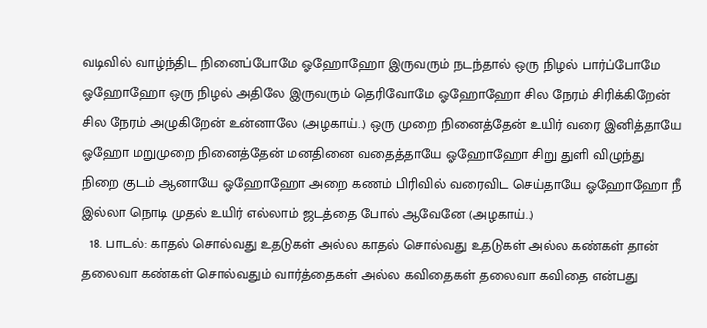வடிவில் வாழ்ந்திட நினைப்போமே ஓஹோஹோ இருவரும் நடந்தால் ஒரு நிழல் பார்ப்போமே ஓஹோஹோ ஒரு நிழல் அதிலே இருவரும் தெரிவோமே ஓஹோஹோ சில நேரம் சிரிக்கிறேன் சில நேரம் அழுகிறேன் உன்னாலே (அழகாய்..) ஒரு முறை நினைத்தேன் உயிர் வரை இனித்தாயே ஓஹோ மறுமுறை நினைத்தேன் மனதினை வதைத்தாயே ஓஹோஹோ சிறு துளி விழுந்து நிறை குடம் ஆனாயே ஓஹோஹோ அறை கணம் பிரிவில் வரைவிட செய்தாயே ஓஹோஹோ நீ இல்லா நொடி முதல் உயிர் எல்லாம் ஜடத்தை போல் ஆவேனே (அழகாய்..)
  18. பாடல்: காதல் சொல்வது உதடுகள் அல்ல காதல் சொல்வது உதடுகள் அல்ல கண்கள் தான் தலைவா கண்கள் சொல்வதும் வார்த்தைகள் அல்ல கவிதைகள் தலைவா கவிதை என்பது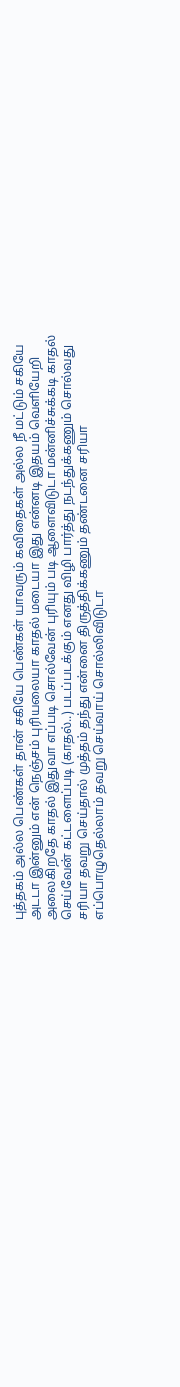புத்தகம் அல்ல பெண்கள் தான் சகியே பெண்கள் யாவரும் கவிதைகள் அல்ல நீ மட்டும் சகியே அடடா இன்னும் என் நெஞ்சம் புரியலையா காதல் மடையா இது என்னடி இதயம் வெளியேறி அலைகிறதே காதல் இதுவா எப்படி சொல்வேன் புரியும் படி ஆளைவிடுடா மன்னிச்சுக்கடி காதல் செய்வேன் கட்டளைப்படி (காதல்..) படப்படக்கும் எனது விழி பார்த்து நடந்துக்கணும் சொல்வது சரியா தவறு செய்தால் முத்தம் தந்து என்னை திருத்திக்கணும் தண்டனை சரியா எப்பொழுதெல்லாம் தவறு செய்வாய் சொல்லிவிடுடா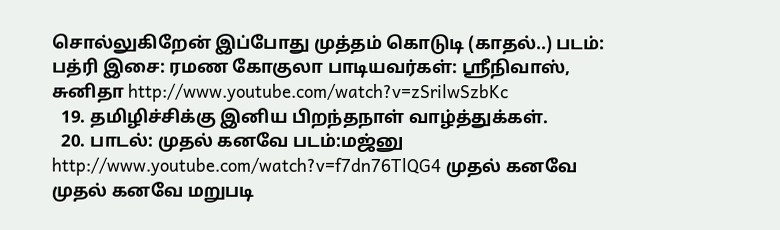சொல்லுகிறேன் இப்போது முத்தம் கொடுடி (காதல்..) படம்: பத்ரி இசை: ரமண கோகுலா பாடியவர்கள்: ஸ்ரீநிவாஸ், சுனிதா http://www.youtube.com/watch?v=zSrilwSzbKc
  19. தமிழிச்சிக்கு இனிய பிறந்தநாள் வாழ்த்துக்கள்.
  20. பாடல்: முதல் கனவே படம்:மஜ்னு http://www.youtube.com/watch?v=f7dn76TlQG4 முதல் கனவே முதல் கனவே மறுபடி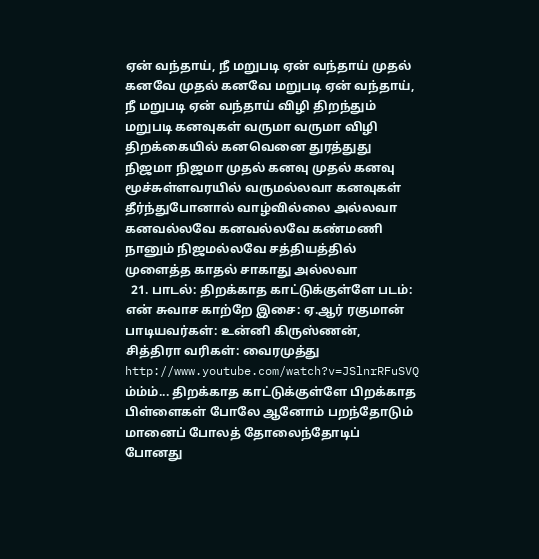ஏன் வந்தாய், நீ மறுபடி ஏன் வந்தாய் முதல் கனவே முதல் கனவே மறுபடி ஏன் வந்தாய், நீ மறுபடி ஏன் வந்தாய் விழி திறந்தும் மறுபடி கனவுகள் வருமா வருமா விழி திறக்கையில் கனவெனை துரத்துது நிஜமா நிஜமா முதல் கனவு முதல் கனவு மூச்சுள்ளவரயில் வருமல்லவா கனவுகள் தீர்ந்துபோனால் வாழ்வில்லை அல்லவா கனவல்லவே கனவல்லவே கண்மணி நானும் நிஜமல்லவே சத்தியத்தில் முளைத்த காதல் சாகாது அல்லவா
  21. பாடல்: திறக்காத காட்டுக்குள்ளே படம்: என் சுவாச காற்றே இசை: ஏ.ஆர் ரகுமான் பாடியவர்கள்: உன்னி கிருஸ்ணன், சித்திரா வரிகள்: வைரமுத்து http://www.youtube.com/watch?v=JSlnrRFuSVQ ம்ம்ம்... திறக்காத காட்டுக்குள்ளே பிறக்காத பிள்ளைகள் போலே ஆனோம் பறந்தோடும் மானைப் போலத் தோலைந்தோடிப் போனது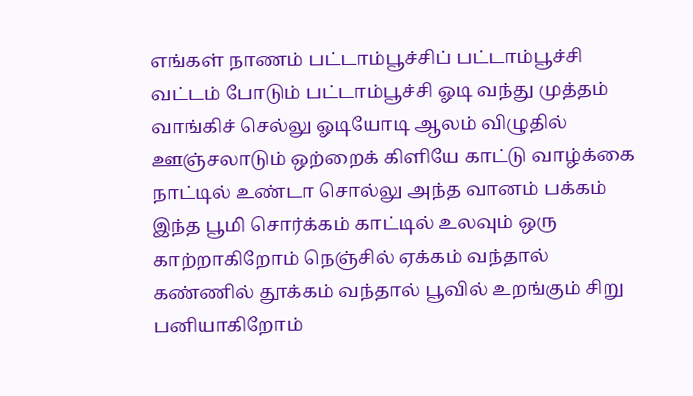எங்கள் நாணம் பட்டாம்பூச்சிப் பட்டாம்பூச்சி வட்டம் போடும் பட்டாம்பூச்சி ஓடி வந்து முத்தம் வாங்கிச் செல்லு ஓடியோடி ஆலம் விழுதில் ஊஞ்சலாடும் ஒற்றைக் கிளியே காட்டு வாழ்க்கை நாட்டில் உண்டா சொல்லு அந்த வானம் பக்கம் இந்த பூமி சொர்க்கம் காட்டில் உலவும் ஒரு காற்றாகிறோம் நெஞ்சில் ஏக்கம் வந்தால் கண்ணில் தூக்கம் வந்தால் பூவில் உறங்கும் சிறு பனியாகிறோம்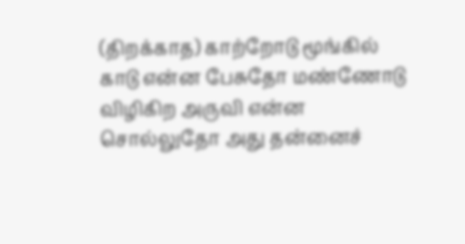(திறக்காத) காற்றோடு மூங்கில் காடு என்ன பேசுதோ மண்ணோடு விழிகிற அருவி என்ன சொல்லுதோ அது தன்னைச்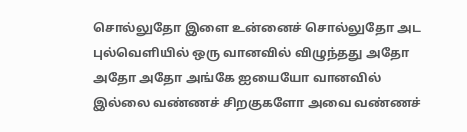சொல்லுதோ இளை உன்னைச் சொல்லுதோ அட புல்வெளியில் ஒரு வானவில் விழுந்தது அதோ அதோ அதோ அங்கே ஐயையோ வானவில் இல்லை வண்ணச் சிறகுகளோ அவை வண்ணச்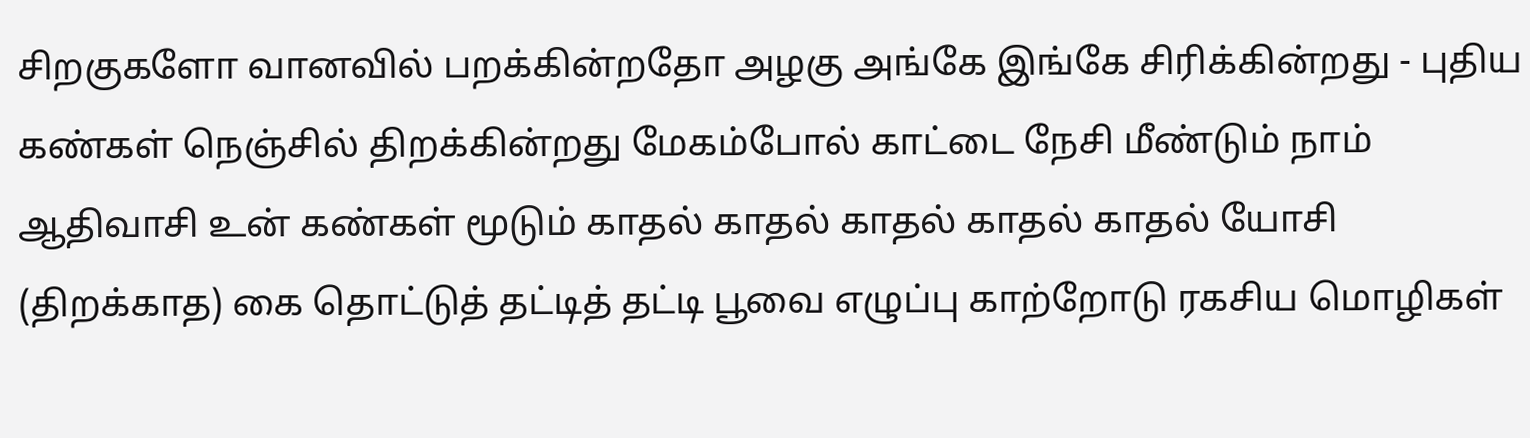சிறகுகளோ வானவில் பறக்கின்றதோ அழகு அங்கே இங்கே சிரிக்கின்றது - புதிய கண்கள் நெஞ்சில் திறக்கின்றது மேகம்போல் காட்டை நேசி மீண்டும் நாம் ஆதிவாசி உன் கண்கள் மூடும் காதல் காதல் காதல் காதல் காதல் யோசி (திறக்காத) கை தொட்டுத் தட்டித் தட்டி பூவை எழுப்பு காற்றோடு ரகசிய மொழிகள்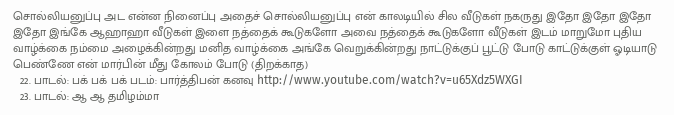சொல்லியனுப்பு அட என்ன நினைப்பு அதைச் சொல்லியனுப்பு என் காலடியில் சில வீடுகள் நகருது இதோ இதோ இதோ இதோ இங்கே ஆஹாஹா வீடுகள் இளை நத்தைக் கூடுகளோ அவை நத்தைக் கூடுகளோ வீடுகள் இடம் மாறுமோ புதிய வாழ்க்கை நம்மை அழைக்கின்றது மனித வாழ்க்கை அங்கே வெறுக்கின்றது நாட்டுக்குப் பூட்டு போடு காட்டுக்குள் ஓடியாடு பெண்ணே என் மார்பின் மீது கோலம் போடு (திறக்காத)
  22. பாடல்: பக் பக் பக் படம்: பார்த்திபன் கனவு http://www.youtube.com/watch?v=u65Xdz5WXGI
  23. பாடல்: ஆ ஆ தமிழம்மா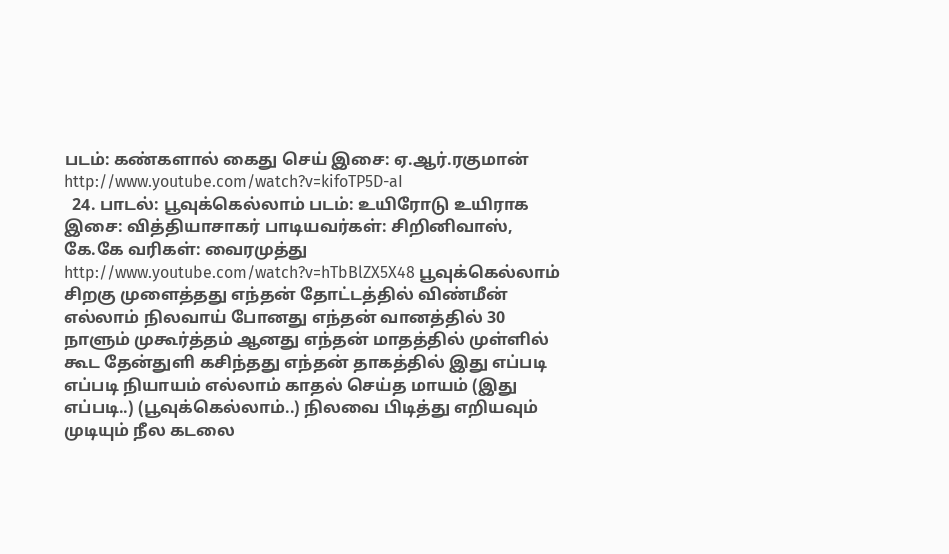படம்: கண்களால் கைது செய் இசை: ஏ.ஆர்.ரகுமான் http://www.youtube.com/watch?v=kifoTP5D-aI
  24. பாடல்: பூவுக்கெல்லாம் படம்: உயிரோடு உயிராக இசை: வித்தியாசாகர் பாடியவர்கள்: சிறினிவாஸ், கே.கே வரிகள்: வைரமுத்து http://www.youtube.com/watch?v=hTbBlZX5X48 பூவுக்கெல்லாம் சிறகு முளைத்தது எந்தன் தோட்டத்தில் விண்மீன் எல்லாம் நிலவாய் போனது எந்தன் வானத்தில் 30 நாளும் முகூர்த்தம் ஆனது எந்தன் மாதத்தில் முள்ளில் கூட தேன்துளி கசிந்தது எந்தன் தாகத்தில் இது எப்படி எப்படி நியாயம் எல்லாம் காதல் செய்த மாயம் (இது எப்படி..) (பூவுக்கெல்லாம்..) நிலவை பிடித்து எறியவும் முடியும் நீல கடலை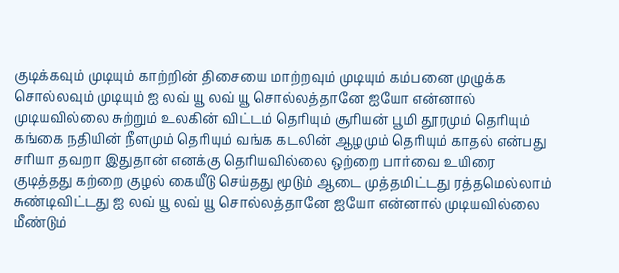குடிக்கவும் முடியும் காற்றின் திசையை மாற்றவும் முடியும் கம்பனை முழுக்க சொல்லவும் முடியும் ஐ லவ் யூ லவ் யூ சொல்லத்தானே ஐயோ என்னால் முடியவில்லை சுற்றும் உலகின் விட்டம் தெரியும் சூரியன் பூமி தூரமும் தெரியும் கங்கை நதியின் நீளமும் தெரியும் வங்க கடலின் ஆழமும் தெரியும் காதல் என்பது சரியா தவறா இதுதான் எனக்கு தெரியவில்லை ஒற்றை பார்வை உயிரை குடித்தது கற்றை குழல் கையீடு செய்தது மூடும் ஆடை முத்தமிட்டது ரத்தமெல்லாம் சுண்டிவிட்டது ஐ லவ் யூ லவ் யூ சொல்லத்தானே ஐயோ என்னால் முடியவில்லை மீண்டும்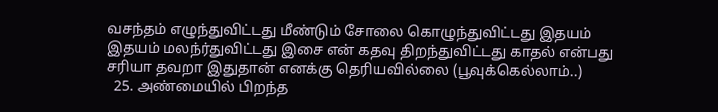வசந்தம் எழுந்துவிட்டது மீண்டும் சோலை கொழுந்துவிட்டது இதயம் இதயம் மலந்ர்துவிட்டது இசை என் கதவு திறந்துவிட்டது காதல் என்பது சரியா தவறா இதுதான் எனக்கு தெரியவில்லை (பூவுக்கெல்லாம்..)
  25. அண்மையில் பிறந்த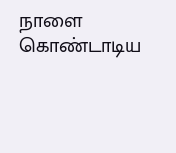நாளை கொண்டாடிய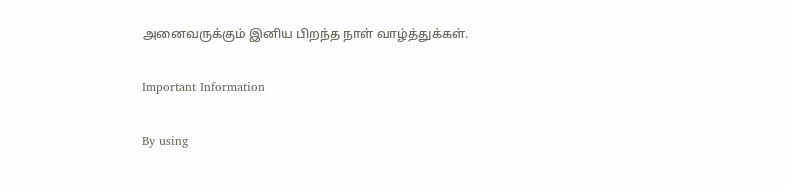அனைவருக்கும் இனிய பிறந்த நாள் வாழ்த்துக்கள்.

Important Information

By using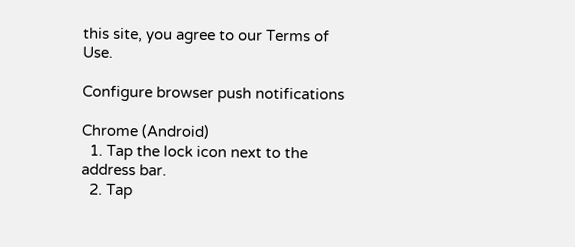this site, you agree to our Terms of Use.

Configure browser push notifications

Chrome (Android)
  1. Tap the lock icon next to the address bar.
  2. Tap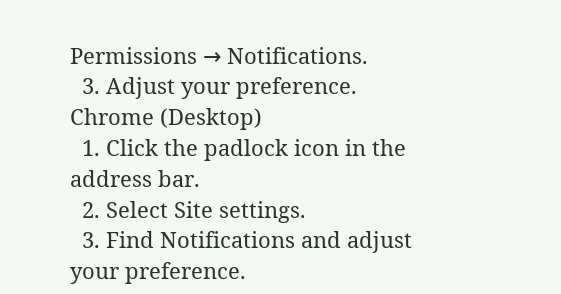Permissions → Notifications.
  3. Adjust your preference.
Chrome (Desktop)
  1. Click the padlock icon in the address bar.
  2. Select Site settings.
  3. Find Notifications and adjust your preference.